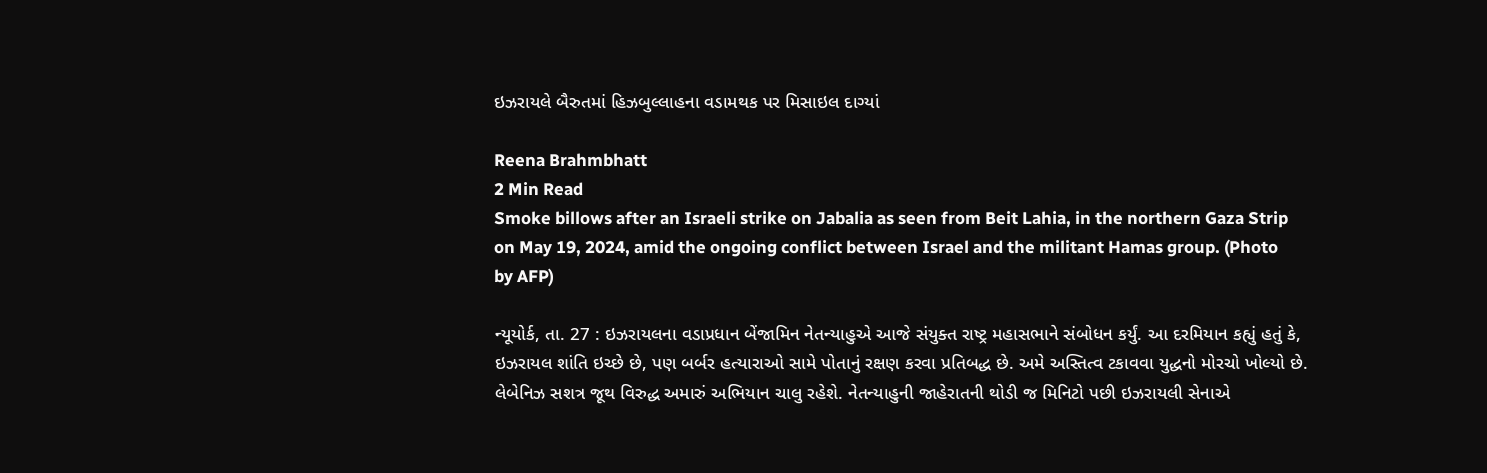ઇઝરાયલે બૈરુતમાં હિઝબુલ્લાહના વડામથક પર મિસાઇલ દાગ્યાં

Reena Brahmbhatt
2 Min Read
Smoke billows after an Israeli strike on Jabalia as seen from Beit Lahia, in the northern Gaza Strip on May 19, 2024, amid the ongoing conflict between Israel and the militant Hamas group. (Photo by AFP)

ન્યૂયોર્ક, તા. 27 : ઇઝરાયલના વડાપ્રધાન બેંજામિન નેતન્યાહુએ આજે સંયુક્ત રાષ્ટ્ર મહાસભાને સંબોધન કર્યું. આ દરમિયાન કહ્યું હતું કે, ઇઝરાયલ શાંતિ ઇચ્છે છે, પણ બર્બર હત્યારાઓ સામે પોતાનું રક્ષણ કરવા પ્રતિબદ્ધ છે. અમે અસ્તિત્વ ટકાવવા યુદ્ધનો મોરચો ખોલ્યો છે. લેબેનિઝ સશત્ર જૂથ વિરુદ્ધ અમારું અભિયાન ચાલુ રહેશે. નેતન્યાહુની જાહેરાતની થોડી જ મિનિટો પછી ઇઝરાયલી સેનાએ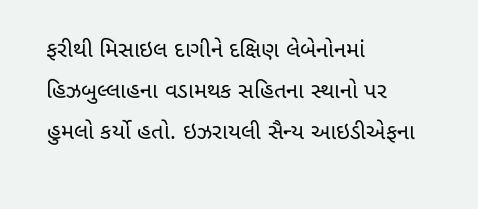ફરીથી મિસાઇલ દાગીને દક્ષિણ લેબેનોનમાં હિઝબુલ્લાહના વડામથક સહિતના સ્થાનો પર હુમલો કર્યો હતો. ઇઝરાયલી સૈન્ય આઇડીએફના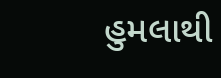હુમલાથી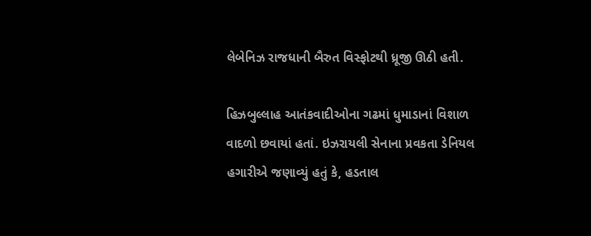લેબેનિઝ રાજધાની બૈરુત વિસ્ફોટથી ધ્રૂજી ઊઠી હતી.

હિઝબુલ્લાહ આતંકવાદીઓના ગઢમાં ધુમાડાનાં વિશાળ વાદળો છવાયાં હતાં. ઇઝરાયલી સેનાના પ્રવકતા ડેનિયલ હગારીએ જણાવ્યું હતું કે, હડતાલ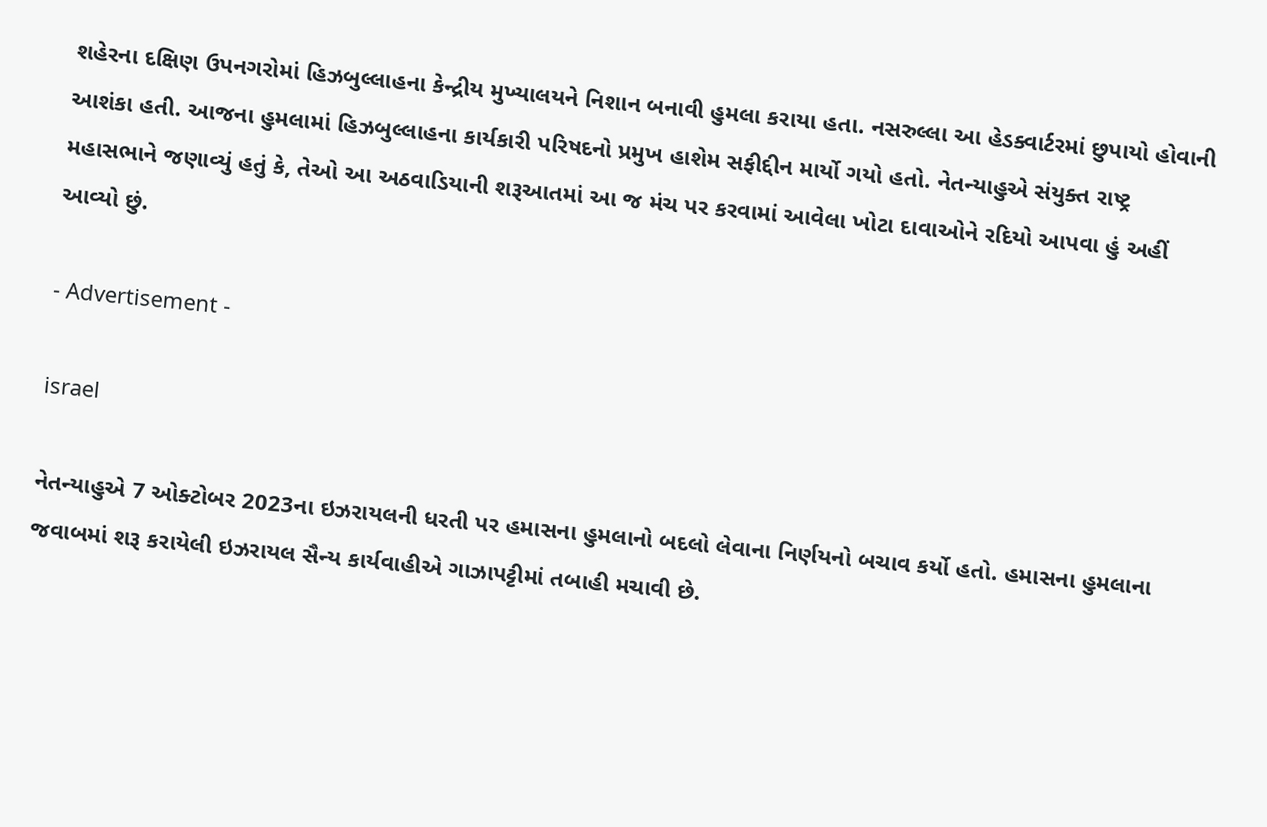શહેરના દક્ષિણ ઉપનગરોમાં હિઝબુલ્લાહના કેન્દ્રીય મુખ્યાલયને નિશાન બનાવી હુમલા કરાયા હતા. નસરુલ્લા આ હેડક્વાર્ટરમાં છુપાયો હોવાની આશંકા હતી. આજના હુમલામાં હિઝબુલ્લાહના કાર્યકારી પરિષદનો પ્રમુખ હાશેમ સફીદ્દીન માર્યો ગયો હતો. નેતન્યાહુએ સંયુક્ત રાષ્ટ્ર મહાસભાને જણાવ્યું હતું કે, તેઓ આ અઠવાડિયાની શરૂઆતમાં આ જ મંચ પર કરવામાં આવેલા ખોટા દાવાઓને રદિયો આપવા હું અહીં આવ્યો છું.

- Advertisement -

israel

નેતન્યાહુએ 7 ઓક્ટોબર 2023ના ઇઝરાયલની ધરતી પર હમાસના હુમલાનો બદલો લેવાના નિર્ણયનો બચાવ કર્યો હતો. હમાસના હુમલાના જવાબમાં શરૂ કરાયેલી ઇઝરાયલ સૈન્ય કાર્યવાહીએ ગાઝાપટ્ટીમાં તબાહી મચાવી છે.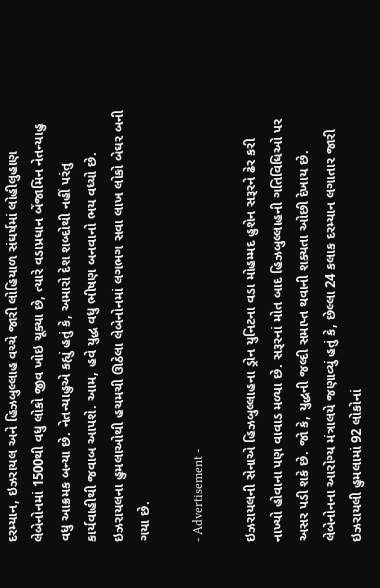દરમ્યાન, ઇઝરાયલ અને હિઝબુલ્લાહ વચ્ચે જારી લોહિયાળ સંઘર્ષમાં લોહીલુહાણ લેબેનોનમાં 1500થી વધુ લોકો જીવ ખોઇ ચૂક્યા છે, ત્યારે વડાપ્રધાન બેંજામિન નેતન્યાહુ વધુ આક્રમક બન્યા છે. નેતન્યાહુએ કહ્યું હતું કે, અમારો દેશ શબ્દોથી નહીં પરંતુ કાર્યવાહીથી જવાબ આપશે. આમ, હવે યુદ્ધ વધુ ભીષણ બનવાનો ભય વધ્યો છે. ઇઝરાયલના હુમલાઓથી હચમચી ઊઠેલા લેબેનોનમાં લગભગ સવા લાખ લોકો બેઘર બની ગયા છે.

- Advertisement -

ઇઝરાયલની સેનાએ હિઝબુલ્લાહના ડ્રોન યુનિટના વડા મોહમ્મદ હુશેન સરૂરને ઢેર કરી નાખ્યો હોવાના પણ વાવાડ મળ્યા છે. સરૂરનાં મોત બાદ હિઝબુલ્લાહની ગતિવિધિઓ પર અસર પડી શકે છે. જો કે, યુદ્ધની જલ્દી સમાપ્ત થવાની શક્યતા ઓછી દેખાય છે. લેબેનોનના આરોગ્ય મંત્રાલયે જણાવ્યું હતું કે, છેલ્લા 24 કલાક દરમ્યાન લગાતાર જારી ઇઝરાયલી હુમલામાં 92 લોકોનાં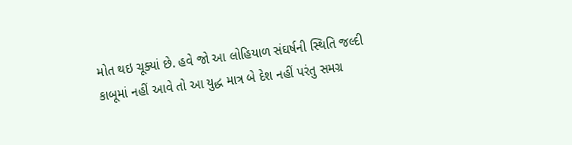મોત થઇ ચૂક્યાં છે. હવે જો આ લોહિયાળ સંઘર્ષની સ્થિતિ જલ્દી કાબૂમાં નહીં આવે તો આ યુદ્ધ માત્ર બે દેશ નહીં પરંતુ સમગ્ર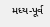મધ્ય-પૂર્વ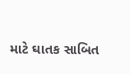માટે ઘાતક સાબિત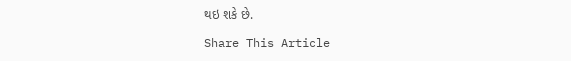થઇ શકે છે.

Share This Article